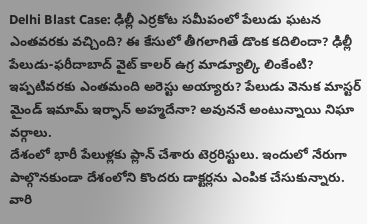Delhi Blast Case: ఢిల్లీ ఎర్రకోట సమీపంలో పేలుడు ఘటన ఎంతవరకు వచ్చింది? ఈ కేసులో తీగలాగితే డొంక కదిలిందా? ఢిల్లీ పేలుడు-ఫరీదాబాద్ వైట్ కాలర్ ఉగ్ర మాడ్యూల్కి లింకేంటి? ఇప్పటివరకు ఎంతమంది అరెస్టు అయ్యారు? పేలుడు వెనుక మాస్టర్ మైండ్ ఇమామ్ ఇర్ఫాన్ అహ్మదేనా? అవుననే అంటున్నాయి నిఘా వర్గాలు.
దేశంలో భారీ పేలుళ్లకు ప్లాన్ చేశారు టెర్రరిస్టులు. ఇందులో నేరుగా పాల్గొనకుండా దేశంలోని కొందరు డాక్టర్లను ఎంపిక చేసుకున్నారు. వారి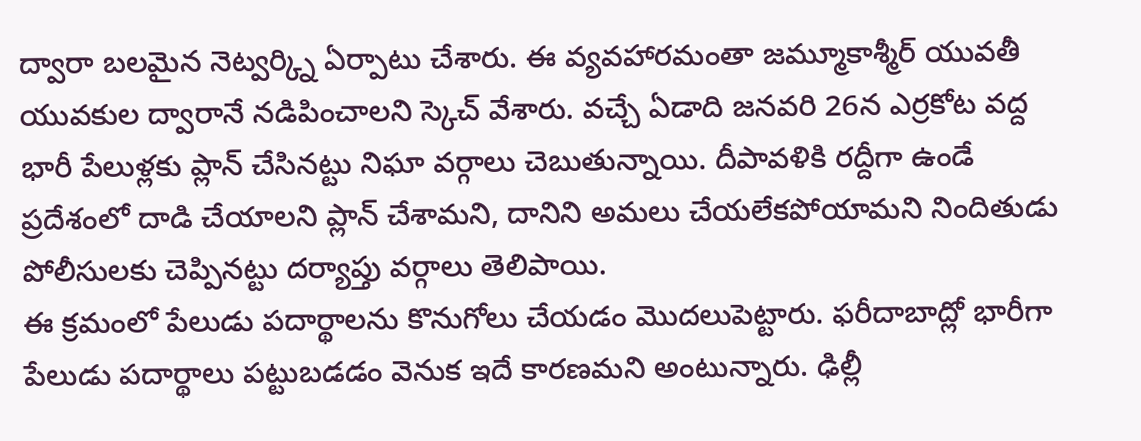ద్వారా బలమైన నెట్వర్క్ని ఏర్పాటు చేశారు. ఈ వ్యవహారమంతా జమ్మూకాశ్మీర్ యువతీ యువకుల ద్వారానే నడిపించాలని స్కెచ్ వేశారు. వచ్చే ఏడాది జనవరి 26న ఎర్రకోట వద్ద భారీ పేలుళ్లకు ప్లాన్ చేసినట్టు నిఘా వర్గాలు చెబుతున్నాయి. దీపావళికి రద్దీగా ఉండే ప్రదేశంలో దాడి చేయాలని ప్లాన్ చేశామని, దానిని అమలు చేయలేకపోయామని నిందితుడు పోలీసులకు చెప్పినట్టు దర్యాప్తు వర్గాలు తెలిపాయి.
ఈ క్రమంలో పేలుడు పదార్థాలను కొనుగోలు చేయడం మొదలుపెట్టారు. ఫరీదాబాద్లో భారీగా పేలుడు పదార్థాలు పట్టుబడడం వెనుక ఇదే కారణమని అంటున్నారు. ఢిల్లీ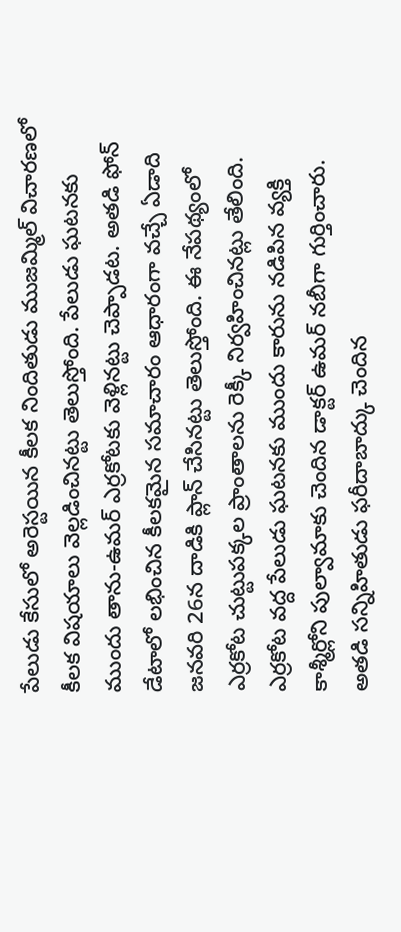పేలుడు కేసులో అరెస్టయిన కీలక నిందితుడు ముజమ్మిల్ విచారణలో కీలక విషయాలు వెల్లడించినట్టు తెలుస్తోంది. పేలుడు ఘటనకు ముందు తాను-ఉమర్ ఎర్రకోటకు వెళ్లినట్టు చెప్పాడట. అతడి ఫోన్ డేటాలో లభించిన కీలకమైన సమాచారం ఆధారంగా వచ్చే ఏడాది జనవరి 26న దాడికి ప్లాన్ చేసినట్టు తెలుస్తోంది. ఈ నేపథ్యంలో ఎర్రకోట చుట్టుపక్కల ప్రాంతాలను రెక్కీ నిర్వహించినట్లు తేలింది. ఎర్రకోట వద్ద పేలుడు ఘటనకు ముందు కారును నడిపిన వ్యక్తి కాశ్మీర్లోని పుల్వామాకు చెందిన డాక్టర్ ఉమర్ నబీగా గుర్తించారు. అతడి సన్నిహితుడు ఫరీదాబాద్కు చెందిన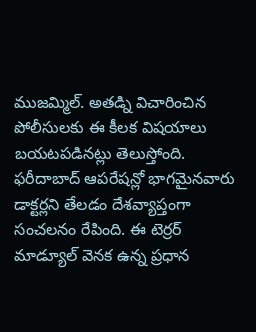ముజమ్మిల్. అతడ్ని విచారించిన పోలీసులకు ఈ కీలక విషయాలు బయటపడినట్లు తెలుస్తోంది.
ఫరీదాబాద్ ఆపరేషన్లో భాగమైనవారు డాక్టర్లని తేలడం దేశవ్యాప్తంగా సంచలనం రేపింది. ఈ టెర్రర్ మాడ్యూల్ వెనక ఉన్న ప్రధాన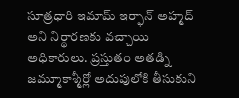సూత్రధారి ఇమామ్ ఇర్ఫాన్ అహ్మద్ అని నిర్థారణకు వచ్చాయి అధికారులు. ప్రస్తుతం అతడ్ని జమ్మూకాశ్మీర్లో అదుపులోకి తీసుకుని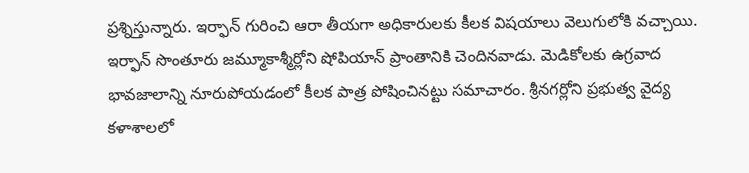ప్రశ్నిస్తున్నారు. ఇర్ఫాన్ గురించి ఆరా తీయగా అధికారులకు కీలక విషయాలు వెలుగులోకి వచ్చాయి.
ఇర్ఫాన్ సొంతూరు జమ్మూకాశ్మీర్లోని షోపియాన్ ప్రాంతానికి చెందినవాడు. మెడికోలకు ఉగ్రవాద భావజాలాన్ని నూరుపోయడంలో కీలక పాత్ర పోషించినట్టు సమాచారం. శ్రీనగర్లోని ప్రభుత్వ వైద్య కళాశాలలో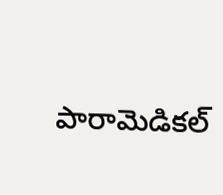పారామెడికల్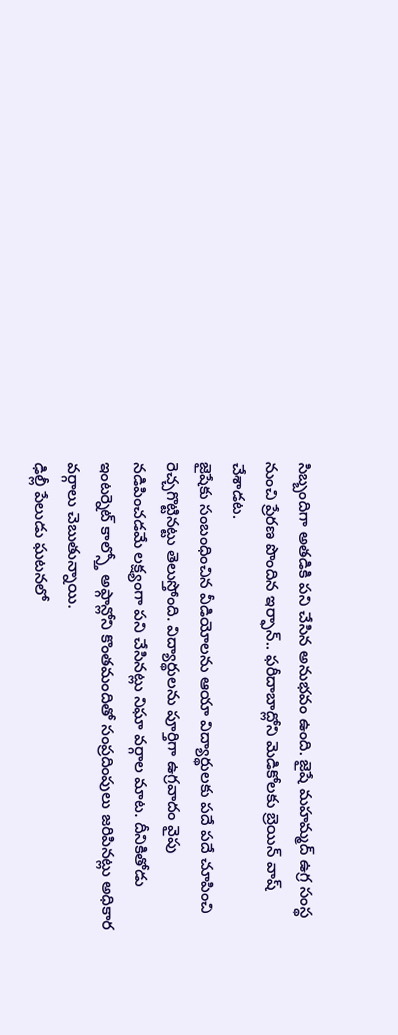సిబ్బందిగా అతడికి పని చేసిన అనుభవం ఉంది. జైషే మహమ్మద్ ఉగ్ర సంస్థ నుంచి ప్రేరణ పొందిన ఇర్ఫాన్.. ఫరీదాబాద్లోని మెడికోలకు బ్రెయిన్ వాష్ చేశాడట.
జైషేకు సంబంధించిన వీడియోలను ఆయా విద్యార్థులకు పదే పదే చూపించి రెచ్చగొట్టినట్టు తెలుస్తోంది. విద్యార్థులను పూర్తిగా ఉగ్రవాదం వైపు నడిపించడమే లక్ష్యంగా పని చేసినట్లు నిఘా వర్గాల మాట. దీనికితోడు ఇంటర్నెట్ కాల్స్తో అఫ్గాన్లోని కొంతమందితో సంప్రదింపులు జరిపినట్లు అధికార వర్గాలు చెబుతున్నాయి.
ఢిల్లీ పేలుడు ఘటనలో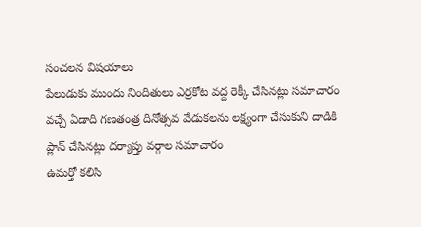సంచలన విషయాలు
పేలుడుకు ముందు నిందితులు ఎర్రకోట వద్ద రెక్కీ చేసినట్లు సమాచారం
వచ్చే ఏడాది గణతంత్ర దినోత్సవ వేడుకలను లక్ష్యంగా చేసుకుని దాడికి ప్లాన్ చేసినట్లు దర్యాప్తు వర్గాల సమాచారం
ఉమర్తో కలిసి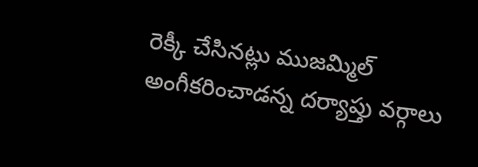రెక్కీ చేసినట్లు ముజమ్మిల్ అంగీకరించాడన్న దర్యాప్తు వర్గాలు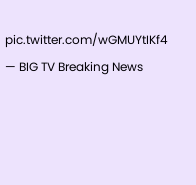pic.twitter.com/wGMUYtIKf4
— BIG TV Breaking News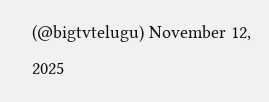(@bigtvtelugu) November 12, 2025